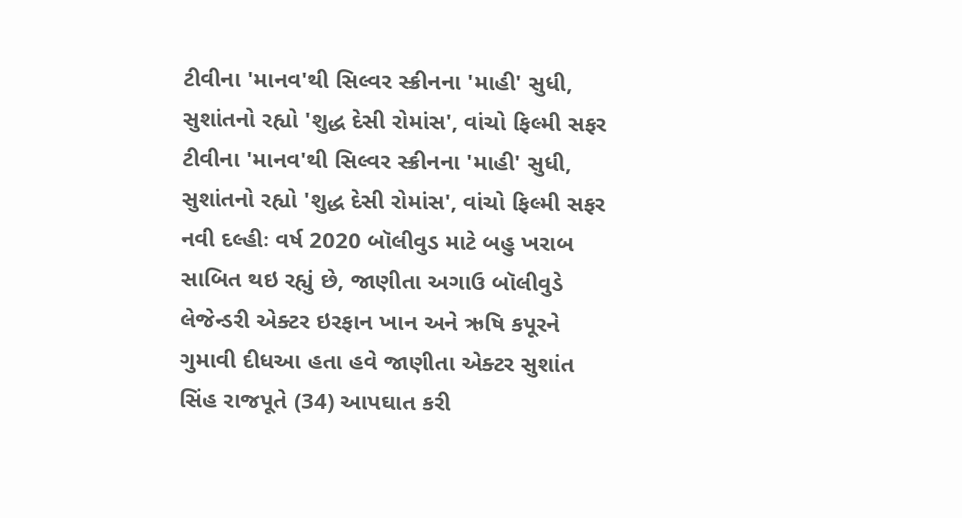ટીવીના 'માનવ'થી સિલ્વર સ્ક્રીનના 'માહી' સુધી, સુશાંતનો રહ્યો 'શુદ્ધ દેસી રોમાંસ', વાંચો ફિલ્મી સફર
ટીવીના 'માનવ'થી સિલ્વર સ્ક્રીનના 'માહી' સુધી, સુશાંતનો રહ્યો 'શુદ્ધ દેસી રોમાંસ', વાંચો ફિલ્મી સફર
નવી દલ્હીઃ વર્ષ 2020 બૉલીવુડ માટે બહુ ખરાબ સાબિત થઇ રહ્યું છે, જાણીતા અગાઉ બૉલીવુડે લેજેન્ડરી એક્ટર ઇરફાન ખાન અને ઋષિ કપૂરને ગુમાવી દીધઆ હતા હવે જાણીતા એક્ટર સુશાંત સિંહ રાજપૂતે (34) આપઘાત કરી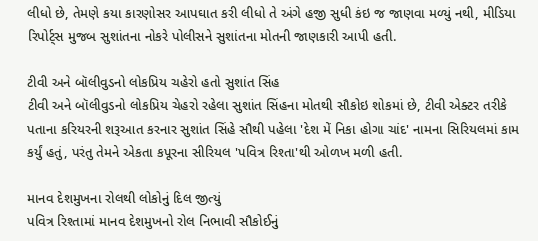લીધો છે, તેમણે કયા કારણોસર આપઘાત કરી લીધો તે અંગે હજી સુધી કંઇ જ જાણવા મળ્યું નથી, મીડિયા રિપોર્ટ્સ મુજબ સુશાંતના નોકરે પોલીસને સુશાંતના મોતની જાણકારી આપી હતી.

ટીવી અને બૉલીવુડનો લોકપ્રિય ચહેરો હતો સુશાંત સિંહ
ટીવી અને બૉલીવુડનો લોકપ્રિય ચેહરો રહેલા સુશાંત સિંહના મોતથી સૌકોઇ શોકમાં છે, ટીવી એક્ટર તરીકે પતાના કરિયરની શરૂઆત કરનાર સુશાંત સિંહે સૌથી પહેલા 'દેશ મેં નિકા હોગા ચાંદ' નામના સિરિયલમાં કામ કર્યું હતું, પરંતુ તેમને એકતા કપૂરના સીરિયલ 'પવિત્ર રિશ્તા'થી ઓળખ મળી હતી.

માનવ દેશમુખના રોલથી લોકોનું દિલ જીત્યું
પવિત્ર રિશ્તામાં માનવ દેશમુખનો રોલ નિભાવી સૌકોઈનું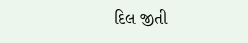દિલ જીતી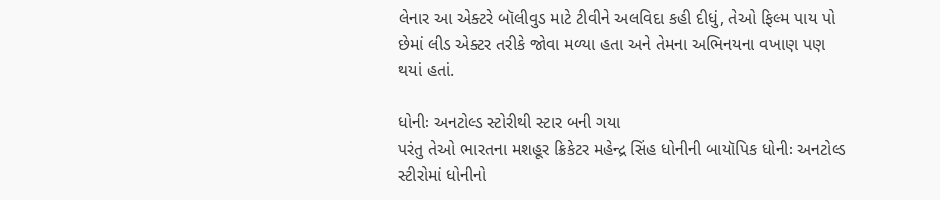લેનાર આ એક્ટરે બૉલીવુડ માટે ટીવીને અલવિદા કહી દીધું, તેઓ ફિલ્મ પાય પો છેમાં લીડ એક્ટર તરીકે જોવા મળ્યા હતા અને તેમના અભિનયના વખાણ પણ થયાં હતાં.

ધોનીઃ અનટોલ્ડ સ્ટોરીથી સ્ટાર બની ગયા
પરંતુ તેઓ ભારતના મશહૂર ક્રિકેટર મહેન્દ્ર સિંહ ધોનીની બાયૉપિક ધોનીઃ અનટોલ્ડ સ્ટીરોમાં ધોનીનો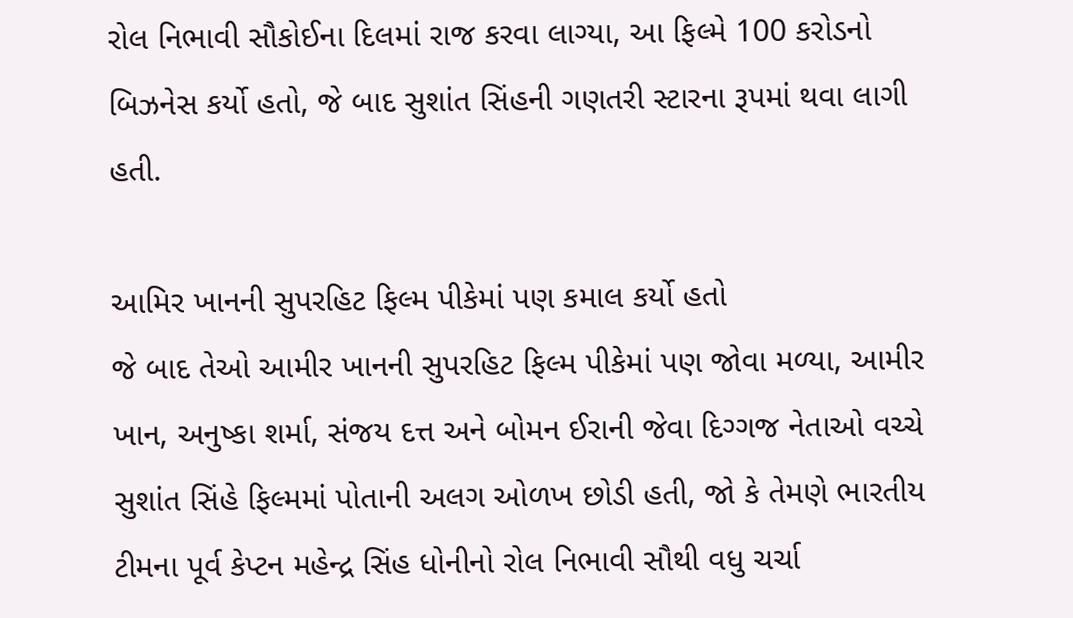રોલ નિભાવી સૌકોઈના દિલમાં રાજ કરવા લાગ્યા, આ ફિલ્મે 100 કરોડનો બિઝનેસ કર્યો હતો, જે બાદ સુશાંત સિંહની ગણતરી સ્ટારના રૂપમાં થવા લાગી હતી.

આમિર ખાનની સુપરહિટ ફિલ્મ પીકેમાં પણ કમાલ કર્યો હતો
જે બાદ તેઓ આમીર ખાનની સુપરહિટ ફિલ્મ પીકેમાં પણ જોવા મળ્યા, આમીર ખાન, અનુષ્કા શર્મા, સંજય દત્ત અને બોમન ઈરાની જેવા દિગ્ગજ નેતાઓ વચ્ચે સુશાંત સિંહે ફિલ્મમાં પોતાની અલગ ઓળખ છોડી હતી, જો કે તેમણે ભારતીય ટીમના પૂર્વ કેપ્ટન મહેન્દ્ર સિંહ ધોનીનો રોલ નિભાવી સૌથી વધુ ચર્ચા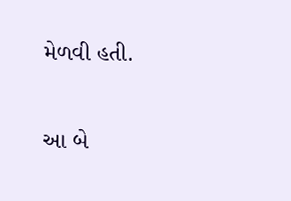મેળવી હતી.

આ બે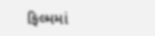ફિલ્મમાં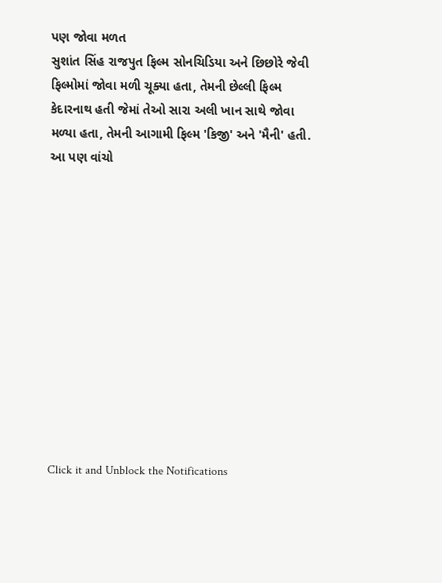પણ જોવા મળત
સુશાંત સિંહ રાજપુત ફિલ્મ સોનચિડિયા અને છિછોરે જેવી ફિલ્મોમાં જોવા મળી ચૂક્યા હતા, તેમની છેલ્લી ફિલ્મ કેદારનાથ હતી જેમાં તેઓ સારા અલી ખાન સાથે જોવા મળ્યા હતા, તેમની આગામી ફિલ્મ 'કિજી' અને 'મૈની' હતી.
આ પણ વાંચો












Click it and Unblock the Notifications